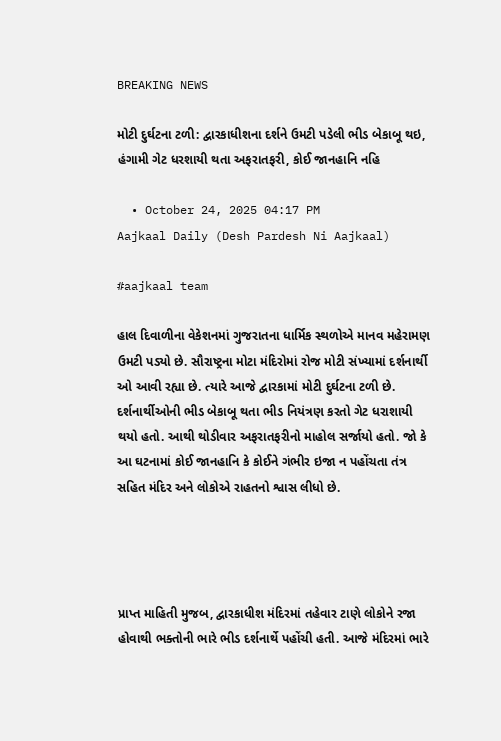BREAKING NEWS

મોટી દુર્ઘટના ટળી: દ્વારકાધીશના દર્શને ઉમટી પડેલી ભીડ બેકાબૂ થઇ, હંગામી ગેટ ધરશાયી થતા અફરાતફરી, કોઈ જાનહાનિ નહિ

  • October 24, 2025 04:17 PM
Aajkaal Daily (Desh Pardesh Ni Aajkaal)

#aajkaal team

હાલ દિવાળીના વેકેશનમાં ગુજરાતના ધાર્મિક સ્થળોએ માનવ મહેરામણ ઉમટી પડ્યો છે. સૌરાષ્ટ્રના મોટા મંદિરોમાં રોજ મોટી સંખ્યામાં દર્શનાર્થી ઓ આવી રહ્યા છે. ત્યારે આજે દ્વારકામાં મોટી દુર્ઘટના ટળી છે. દર્શનાર્થીઓની ભીડ બેકાબૂ થતા ભીડ નિયંત્રણ કરતો ગેટ ધરાશાયી થયો હતો. આથી થોડીવાર અફરાતફરીનો માહોલ સર્જાયો હતો. જો કે આ ઘટનામાં કોઈ જાનહાનિ કે કોઈને ગંભીર ઇજા ન પહોંચતા તંત્ર સહિત મંદિર અને લોકોએ રાહતનો શ્વાસ લીધો છે.




પ્રાપ્ત માહિતી મુજબ, દ્વારકાધીશ મંદિરમાં તહેવાર ટાણે લોકોને રજા હોવાથી ભક્તોની ભારે ભીડ દર્શનાર્થે પહોંચી હતી. આજે મંદિરમાં ભારે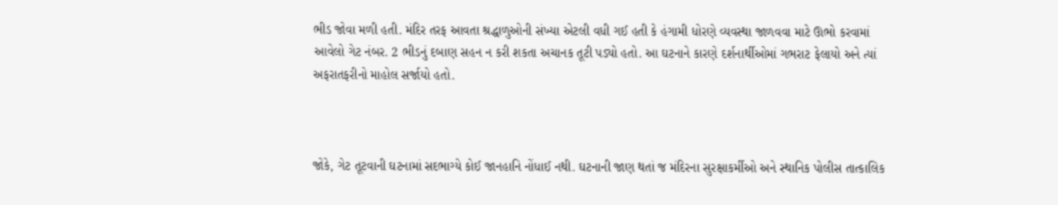ભીડ જોવા મળી હતી. મંદિર તરફ આવતા શ્રદ્ધાળુઓની સંખ્યા એટલી વધી ગઈ હતી કે હંગામી ધોરણે વ્યવસ્થા જાળવવા માટે ઊભો કરવામાં આવેલો ગેટ નંબર. 2 ભીડનું દબાણ સહન ન કરી શકતા અચાનક તૂટી પડ્યો હતો. આ ઘટનાને કારણે દર્શનાર્થીઓમાં ગભરાટ ફેલાયો અને ત્યાં અફરાતફરીનો માહોલ સર્જાયો હતો.



જોકે, ગેટ તૂટવાની ઘટનામાં સદભાગ્યે કોઈ જાનહાનિ નોંધાઈ નથી. ઘટનાની જાણ થતાં જ મંદિરના સુરક્ષાકર્મીઓ અને સ્થાનિક પોલીસ તાત્કાલિક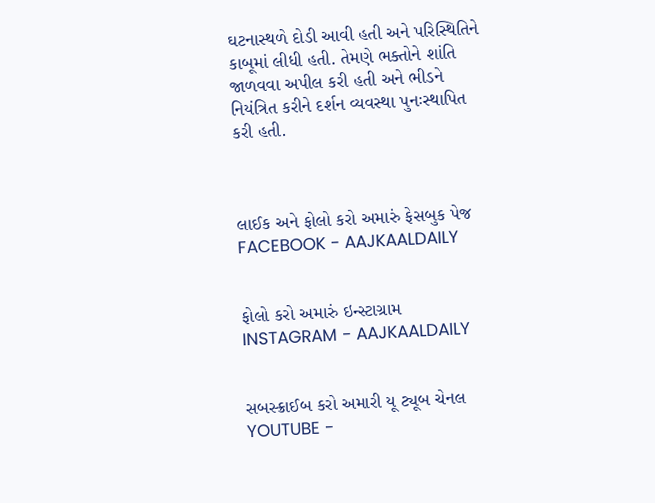ઘટનાસ્થળે દોડી આવી હતી અને પરિસ્થિતિને કાબૂમાં લીધી હતી. તેમણે ભક્તોને શાંતિ જાળવવા અપીલ કરી હતી અને ભીડને નિયંત્રિત કરીને દર્શન વ્યવસ્થા પુનઃસ્થાપિત કરી હતી.



લાઈક અને ફોલો કરો અમારું ફેસબુક પેજ FACEBOOK - AAJKAALDAILY


ફોલો કરો અમારું ઇન્સ્ટાગ્રામ INSTAGRAM - AAJKAALDAILY


સબસ્ક્રાઈબ કરો અમારી યૂ ટ્યૂબ ચેનલ YOUTUBE -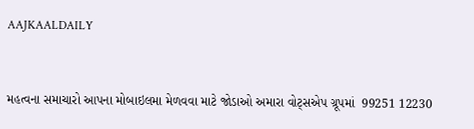AAJKAALDAILY


મહત્વના સમાચારો આપના મોબાઇલમા મેળવવા માટે જોડાઓ અમારા વોટ્સએપ ગ્રૂપમાં  99251 12230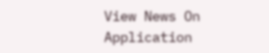View News On Application